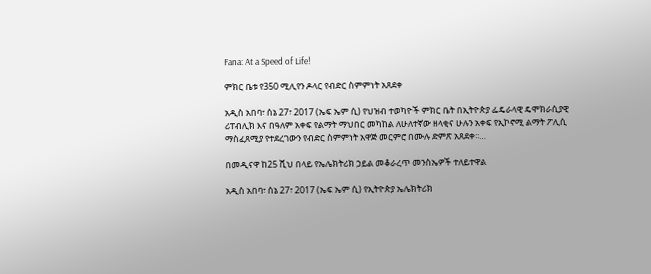Fana: At a Speed of Life!

ምክር ቤቱ የ350 ሚሊየን ዶላር የብድር ስምምነት አጸደቀ

አዲስ አበባ፣ ሰኔ 27፣ 2017 (ኤፍ ኤም ሲ) የህዝብ ተወካዮች ምክር ቤት በኢትዮጵያ ፌዴራላዊ ዴሞክራሲያዊ ሪፐብሊክ እና በዓለም አቀፍ የልማት ማህበር መካከል ለሁለተኛው ዘላቂና ሁሉን አቀፍ የኢኮኖሚ ልማት ፖሊሲ ማስፈጸሚያ የተደረገውን የብድር ስምምነት አዋጅ መርምሮ በሙሉ ድምጽ አጸደቀ፡፡…

በመዲናዋ ከ25 ሺህ በላይ የኤሌክትሪክ ኃይል መቆራረጥ መንስኤዎች ተለይተዋል

አዲስ አበባ፣ ሰኔ 27፣ 2017 (ኤፍ ኤም ሲ) የኢትዮጵያ ኤሌክትሪክ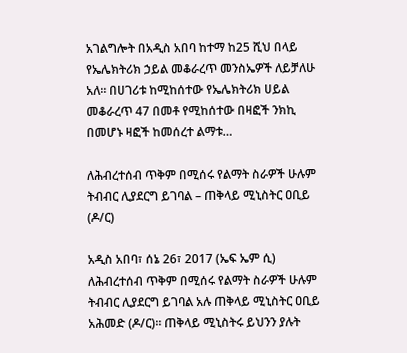አገልግሎት በአዲስ አበባ ከተማ ከ25 ሺህ በላይ የኤሌክትሪክ ኃይል መቆራረጥ መንስኤዎች ለይቻለሁ አለ። በሀገሪቱ ከሚከሰተው የኤሌክትሪክ ሀይል መቆራረጥ 47 በመቶ የሚከሰተው በዛፎች ንክኪ በመሆኑ ዛፎች ከመሰረተ ልማቱ…

ለሕብረተሰብ ጥቅም በሚሰሩ የልማት ስራዎች ሁሉም ትብብር ሊያደርግ ይገባል – ጠቅላይ ሚኒስትር ዐቢይ (ዶ/ር)

አዲስ አበባ፣ ሰኔ 26፣ 2017 (ኤፍ ኤም ሲ) ለሕብረተሰብ ጥቅም በሚሰሩ የልማት ስራዎች ሁሉም ትብብር ሊያደርግ ይገባል አሉ ጠቅላይ ሚኒስትር ዐቢይ አሕመድ (ዶ/ር)። ጠቅላይ ሚኒስትሩ ይህንን ያሉት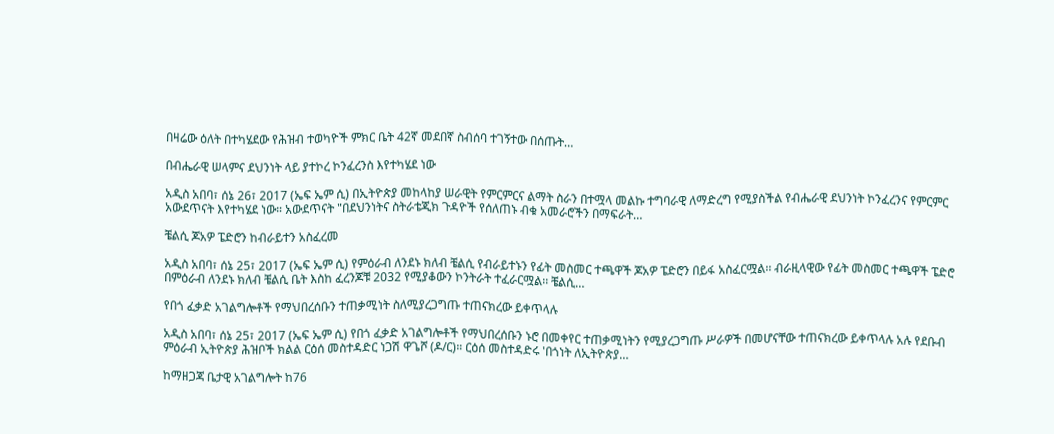በዛሬው ዕለት በተካሄደው የሕዝብ ተወካዮች ምክር ቤት 42ኛ መደበኛ ስብሰባ ተገኝተው በሰጡት…

በብሔራዊ ሠላምና ደህንነት ላይ ያተኮረ ኮንፈረንስ እየተካሄደ ነው

አዲስ አበባ፣ ሰኔ 26፣ 2017 (ኤፍ ኤም ሲ) በኢትዮጵያ መከላከያ ሠራዊት የምርምርና ልማት ስራን በተሟላ መልኩ ተግባራዊ ለማድረግ የሚያስችል የብሔራዊ ደህንነት ኮንፈረንና የምርምር አውደጥናት እየተካሄደ ነው። አውደጥናት "በደህንነትና ስትራቴጂክ ጉዳዮች የሰለጠኑ ብቁ አመራሮችን በማፍራት…

ቼልሲ ጆአዎ ፔድሮን ከብራይተን አስፈረመ

አዲስ አበባ፣ ሰኔ 25፣ 2017 (ኤፍ ኤም ሲ) የምዕራብ ለንደኑ ክለብ ቼልሲ የብራይተኑን የፊት መስመር ተጫዋች ጆአዎ ፔድሮን በይፋ አስፈርሟል፡፡ ብራዚላዊው የፊት መስመር ተጫዋች ፔድሮ በምዕራብ ለንደኑ ክለብ ቼልሲ ቤት እስከ ፈረንጆቹ 2032 የሚያቆውን ኮንትራት ተፈራርሟል፡፡ ቼልሲ…

የበጎ ፈቃድ አገልግሎቶች የማህበረሰቡን ተጠቃሚነት ስለሚያረጋግጡ ተጠናክረው ይቀጥላሉ

አዲስ አበባ፣ ሰኔ 25፣ 2017 (ኤፍ ኤም ሲ) የበጎ ፈቃድ አገልግሎቶች የማህበረሰቡን ኑሮ በመቀየር ተጠቃሚነትን የሚያረጋግጡ ሥራዎች በመሆናቸው ተጠናክረው ይቀጥላሉ አሉ የደቡብ ምዕራብ ኢትዮጵያ ሕዝቦች ክልል ርዕሰ መስተዳድር ነጋሽ ዋጌሾ (ዶ/ር)። ርዕሰ መስተዳድሩ 'በጎነት ለኢትዮጵያ…

ከማዘጋጃ ቤታዊ አገልግሎት ከ76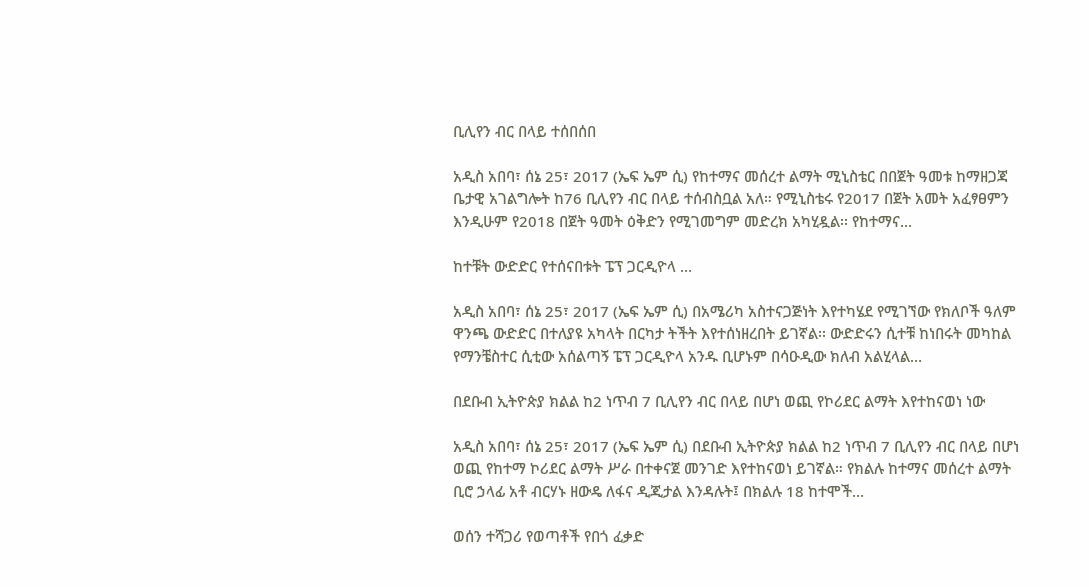ቢሊየን ብር በላይ ተሰበሰበ

አዲስ አበባ፣ ሰኔ 25፣ 2017 (ኤፍ ኤም ሲ) የከተማና መሰረተ ልማት ሚኒስቴር በበጀት ዓመቱ ከማዘጋጃ ቤታዊ አገልግሎት ከ76 ቢሊየን ብር በላይ ተሰብስቧል አለ። የሚኒስቴሩ የ2017 በጀት አመት አፈፃፀምን እንዲሁም የ2018 በጀት ዓመት ዕቅድን የሚገመግም መድረክ አካሂዷል፡፡ የከተማና…

ከተቹት ውድድር የተሰናበቱት ፔፕ ጋርዲዮላ …

አዲስ አበባ፣ ሰኔ 25፣ 2017 (ኤፍ ኤም ሲ) በአሜሪካ አስተናጋጅነት እየተካሄደ የሚገኘው የክለቦች ዓለም ዋንጫ ውድድር በተለያዩ አካላት በርካታ ትችት እየተሰነዘረበት ይገኛል፡፡ ውድድሩን ሲተቹ ከነበሩት መካከል የማንቼስተር ሲቲው አሰልጣኝ ፔፕ ጋርዲዮላ አንዱ ቢሆኑም በሳዑዲው ክለብ አልሂላል…

በደቡብ ኢትዮጵያ ክልል ከ2 ነጥብ 7 ቢሊየን ብር በላይ በሆነ ወጪ የኮሪደር ልማት እየተከናወነ ነው

አዲስ አበባ፣ ሰኔ 25፣ 2017 (ኤፍ ኤም ሲ) በደቡብ ኢትዮጵያ ክልል ከ2 ነጥብ 7 ቢሊየን ብር በላይ በሆነ ወጪ የከተማ ኮሪደር ልማት ሥራ በተቀናጀ መንገድ እየተከናወነ ይገኛል። የክልሉ ከተማና መሰረተ ልማት ቢሮ ኃላፊ አቶ ብርሃኑ ዘውዴ ለፋና ዲጂታል እንዳሉት፤ በክልሉ 18 ከተሞች…

ወሰን ተሻጋሪ የወጣቶች የበጎ ፈቃድ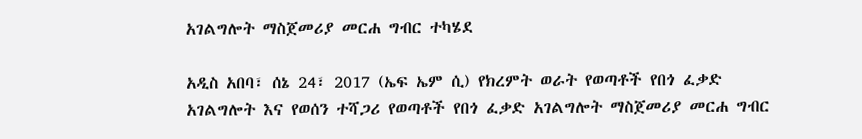አገልግሎት ማስጀመሪያ መርሐ ግብር ተካሄደ

አዲስ አበባ፣ ሰኔ 24፣ 2017 (ኤፍ ኤም ሲ) የክረምት ወራት የወጣቶች የበጎ ፈቃድ አገልግሎት እና የወሰን ተሻጋሪ የወጣቶች የበጎ ፈቃድ አገልግሎት ማስጀመሪያ መርሐ ግብር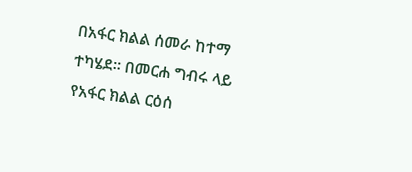በአፋር ክልል ሰመራ ከተማ ተካሄደ፡፡ በመርሐ ግብሩ ላይ የአፋር ክልል ርዕሰ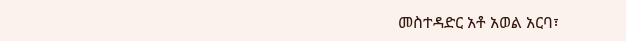መስተዳድር አቶ አወል አርባ፣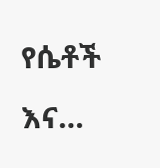የሴቶች እና…